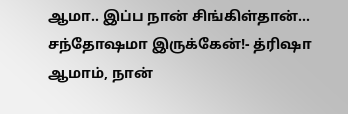ஆமா.. இப்ப நான் சிங்கிள்தான்... சந்தோஷமா இருக்கேன்!- த்ரிஷா
ஆமாம், நான்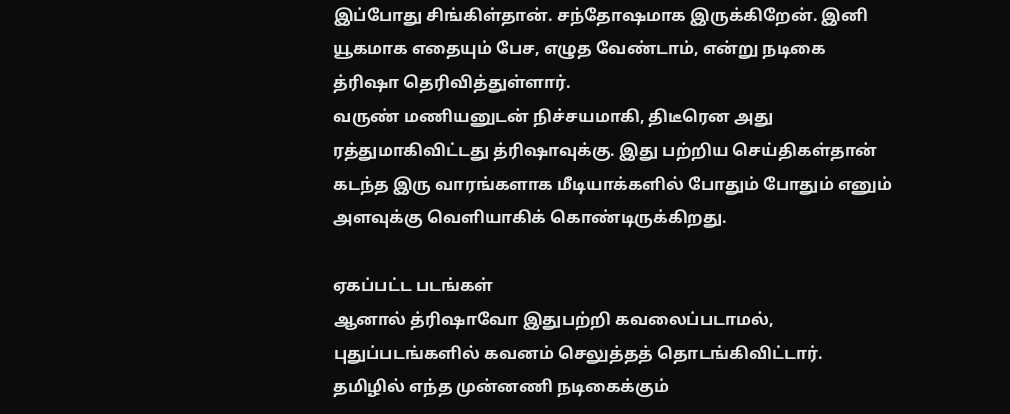இப்போது சிங்கிள்தான். சந்தோஷமாக இருக்கிறேன். இனி யூகமாக எதையும் பேச, எழுத வேண்டாம், என்று நடிகை த்ரிஷா தெரிவித்துள்ளார்.
வருண் மணியனுடன் நிச்சயமாகி, திடீரென அது ரத்துமாகிவிட்டது த்ரிஷாவுக்கு. இது பற்றிய செய்திகள்தான் கடந்த இரு வாரங்களாக மீடியாக்களில் போதும் போதும் எனும் அளவுக்கு வெளியாகிக் கொண்டிருக்கிறது.

ஏகப்பட்ட படங்கள்
ஆனால் த்ரிஷாவோ இதுபற்றி கவலைப்படாமல், புதுப்படங்களில் கவனம் செலுத்தத் தொடங்கிவிட்டார். தமிழில் எந்த முன்னணி நடிகைக்கும்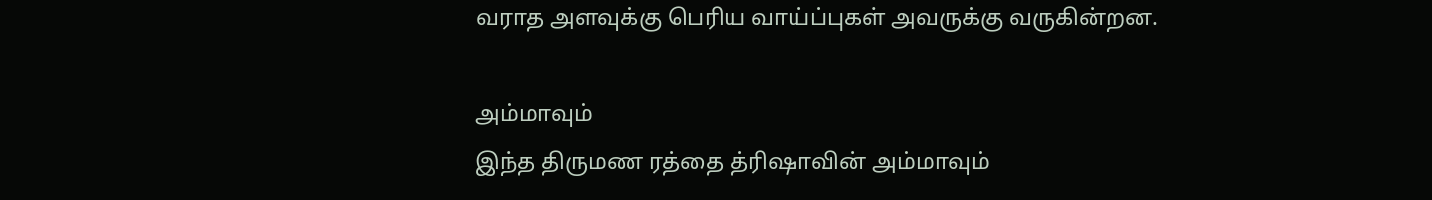வராத அளவுக்கு பெரிய வாய்ப்புகள் அவருக்கு வருகின்றன.

அம்மாவும்
இந்த திருமண ரத்தை த்ரிஷாவின் அம்மாவும்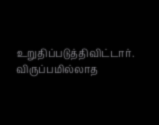உறுதிப்படுத்திவிட்டார். விருப்பமில்லாத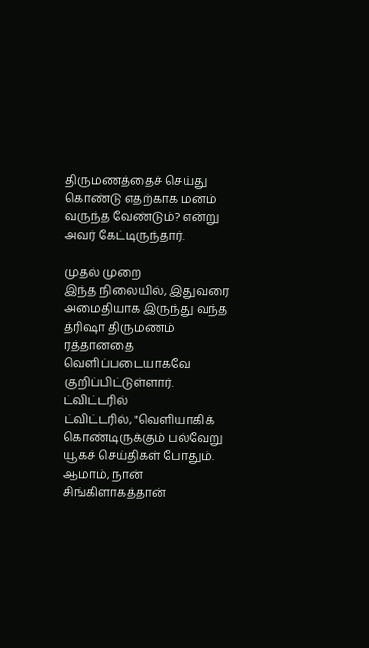திருமணத்தைச் செய்து கொண்டு எதற்காக மனம் வருந்த வேண்டும்? என்று அவர் கேட்டிருந்தார்.

முதல் முறை
இந்த நிலையில், இதுவரை அமைதியாக இருந்து வந்த த்ரிஷா திருமணம் ரத்தானதை வெளிப்படையாகவே குறிப்பிட்டுள்ளார்.
ட்விட்டரில்
ட்விட்டரில், "வெளியாகிக் கொண்டிருக்கும் பல்வேறு யூகச் செய்திகள் போதும். ஆமாம், நான் சிங்கிளாகத்தான்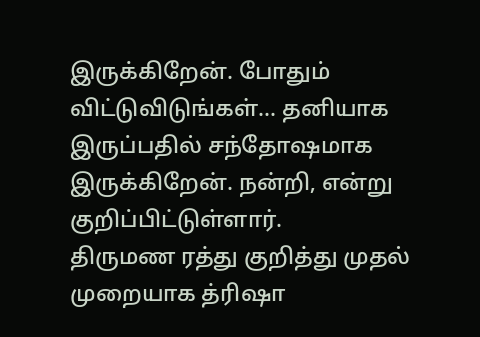இருக்கிறேன். போதும் விட்டுவிடுங்கள்... தனியாக இருப்பதில் சந்தோஷமாக இருக்கிறேன். நன்றி, என்று குறிப்பிட்டுள்ளார்.
திருமண ரத்து குறித்து முதல் முறையாக த்ரிஷா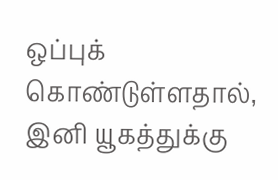ஒப்புக் கொண்டுள்ளதால், இனி யூகத்துக்கு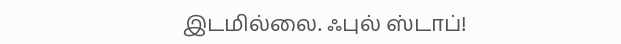இடமில்லை. ஃபுல் ஸ்டாப்!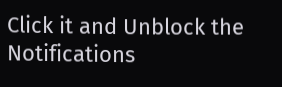Click it and Unblock the Notifications